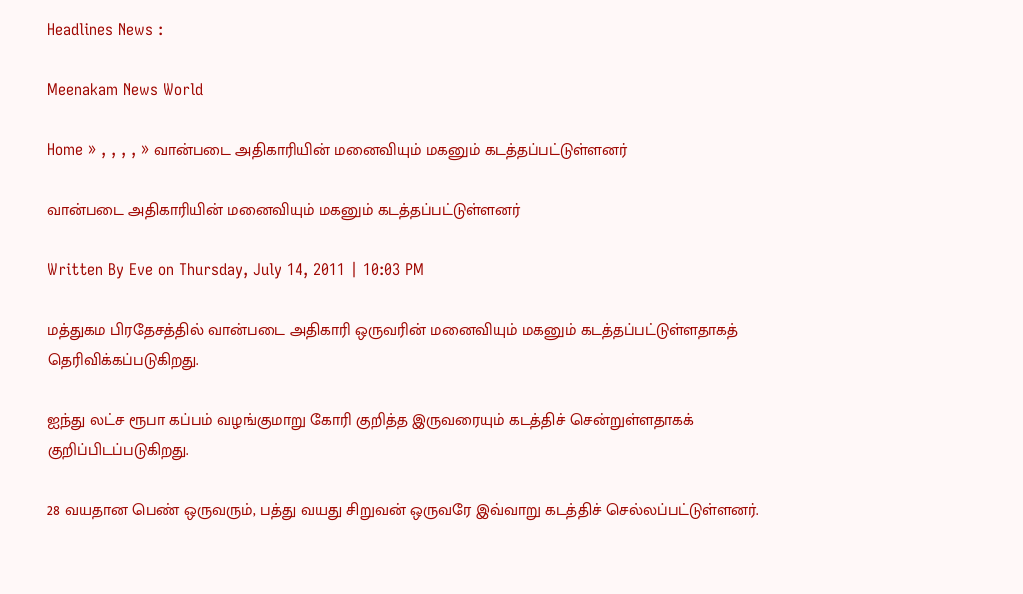Headlines News :

Meenakam News World

Home » , , , , » வான்படை அதிகாரியின் மனைவியும் மகனும் கடத்தப்பட்டுள்ளனர்

வான்படை அதிகாரியின் மனைவியும் மகனும் கடத்தப்பட்டுள்ளனர்

Written By Eve on Thursday, July 14, 2011 | 10:03 PM

மத்துகம பிரதேசத்தில் வான்படை அதிகாரி ஒருவரின் மனைவியும் மகனும் கடத்தப்பட்டுள்ளதாகத் தெரிவிக்கப்படுகிறது.

ஐந்து லட்ச ரூபா கப்பம் வழங்குமாறு கோரி குறித்த இருவரையும் கடத்திச் சென்றுள்ளதாகக் குறிப்பிடப்படுகிறது.

28 வயதான பெண் ஒருவரும், பத்து வயது சிறுவன் ஒருவரே இவ்வாறு கடத்திச் செல்லப்பட்டுள்ளனர்.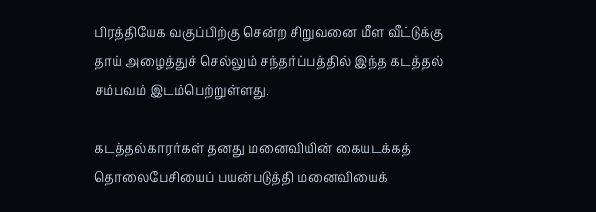பிரத்தியேக வகுப்பிற்கு சென்ற சிறுவனை மீள வீட்டுக்கு தாய் அழைத்துச் செல்லும் சந்தர்ப்பத்தில் இந்த கடத்தல் சம்பவம் இடம்பெற்றுள்ளது.

கடத்தல்காரர்கள் தனது மனைவியின் கையடக்கத் தொலைபேசியைப் பயன்படுத்தி மனைவியைக்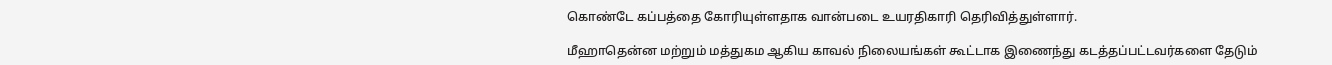கொண்டே கப்பத்தை கோரியுள்ளதாக வான்படை உயரதிகாரி தெரிவித்துள்ளார்.

மீஹாதென்ன மற்றும் மத்துகம ஆகிய காவல் நிலையங்கள் கூட்டாக இணைந்து கடத்தப்பட்டவர்களை தேடும்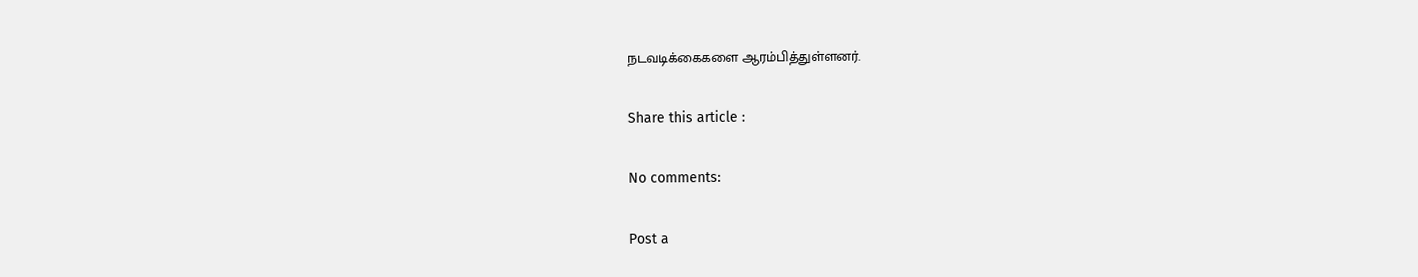நடவடிக்கைகளை ஆரம்பித்துள்ளனர்.

Share this article :

No comments:

Post a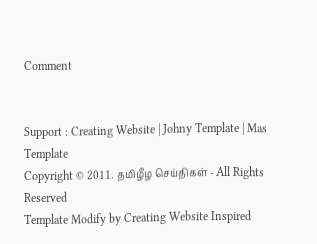Comment


Support : Creating Website | Johny Template | Mas Template
Copyright © 2011. தமிழீழ செய்திகள் - All Rights Reserved
Template Modify by Creating Website Inspired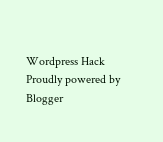Wordpress Hack
Proudly powered by Blogger